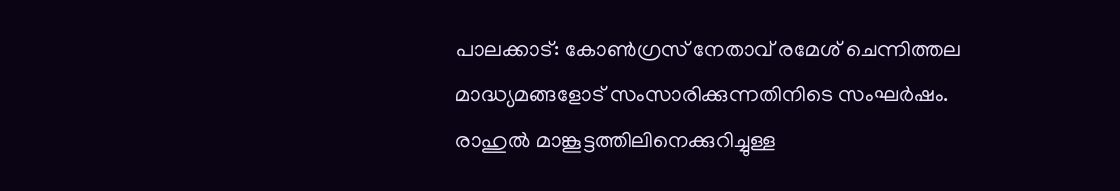പാലക്കാട്: കോൺഗ്രസ് നേതാവ് രമേശ് ചെന്നിത്തല മാദ്ധ്യമങ്ങളോട് സംസാരിക്കുന്നതിനിടെ സംഘർഷം. രാഹുൽ മാങ്കൂട്ടത്തിലിനെക്കുറിച്ചുള്ള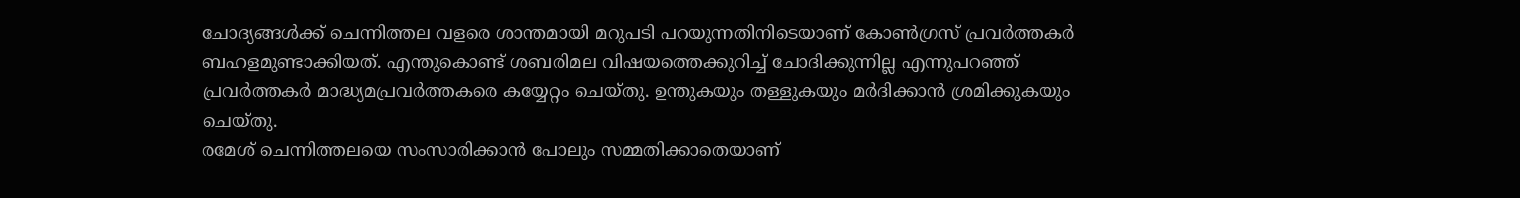ചോദ്യങ്ങൾക്ക് ചെന്നിത്തല വളരെ ശാന്തമായി മറുപടി പറയുന്നതിനിടെയാണ് കോൺഗ്രസ് പ്രവർത്തകർ ബഹളമുണ്ടാക്കിയത്. എന്തുകൊണ്ട് ശബരിമല വിഷയത്തെക്കുറിച്ച് ചോദിക്കുന്നില്ല എന്നുപറഞ്ഞ് പ്രവർത്തകർ മാദ്ധ്യമപ്രവർത്തകരെ കയ്യേറ്റം ചെയ്തു. ഉന്തുകയും തള്ളുകയും മർദിക്കാൻ ശ്രമിക്കുകയും ചെയ്തു.
രമേശ് ചെന്നിത്തലയെ സംസാരിക്കാൻ പോലും സമ്മതിക്കാതെയാണ്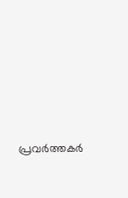പ്രവർത്തകർ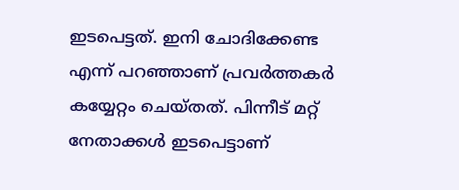ഇടപെട്ടത്. ഇനി ചോദിക്കേണ്ട എന്ന് പറഞ്ഞാണ് പ്രവർത്തകർ കയ്യേറ്റം ചെയ്തത്. പിന്നീട് മറ്റ് നേതാക്കൾ ഇടപെട്ടാണ്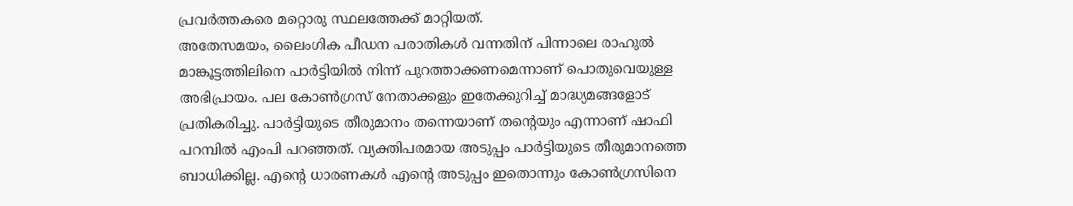പ്രവർത്തകരെ മറ്റൊരു സ്ഥലത്തേക്ക് മാറ്റിയത്.
അതേസമയം, ലൈംഗിക പീഡന പരാതികൾ വന്നതിന് പിന്നാലെ രാഹുൽ മാങ്കൂട്ടത്തിലിനെ പാർട്ടിയിൽ നിന്ന് പുറത്താക്കണമെന്നാണ് പൊതുവെയുള്ള അഭിപ്രായം. പല കോൺഗ്രസ് നേതാക്കളും ഇതേക്കുറിച്ച് മാദ്ധ്യമങ്ങളോട് പ്രതികരിച്ചു. പാർട്ടിയുടെ തീരുമാനം തന്നെയാണ് തന്റെയും എന്നാണ് ഷാഫി പറമ്പിൽ എംപി പറഞ്ഞത്. വ്യക്തിപരമായ അടുപ്പം പാർട്ടിയുടെ തീരുമാനത്തെ ബാധിക്കില്ല. എന്റെ ധാരണകൾ എന്റെ അടുപ്പം ഇതൊന്നും കോൺഗ്രസിനെ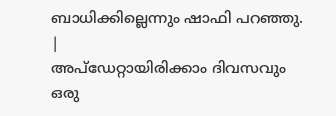ബാധിക്കില്ലെന്നും ഷാഫി പറഞ്ഞു.
|
അപ്ഡേറ്റായിരിക്കാം ദിവസവും
ഒരു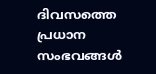ദിവസത്തെ പ്രധാന സംഭവങ്ങൾ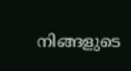നിങ്ങളുടെ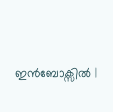ഇൻബോക്സിൽ |